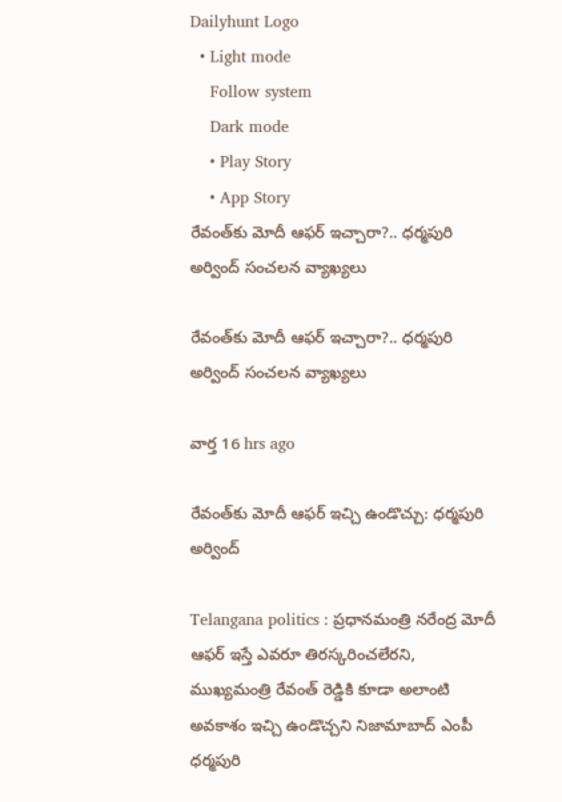Dailyhunt Logo
  • Light mode
    Follow system
    Dark mode
    • Play Story
    • App Story
రేవంత్‌కు మోదీ ఆఫర్ ఇచ్చారా?.. ధర్మపురి అర్వింద్ సంచలన వ్యాఖ్యలు

రేవంత్‌కు మోదీ ఆఫర్ ఇచ్చారా?.. ధర్మపురి అర్వింద్ సంచలన వ్యాఖ్యలు

వార్త 16 hrs ago

రేవంత్‌కు మోదీ ఆఫర్ ఇచ్చి ఉండొచ్చు: ధర్మపురి అర్వింద్

Telangana politics : ప్రధానమంత్రి నరేంద్ర మోదీ ఆఫర్ ఇస్తే ఎవరూ తిరస్కరించలేరని, ముఖ్యమంత్రి రేవంత్ రెడ్డికి కూడా అలాంటి అవకాశం ఇచ్చి ఉండొచ్చని నిజామాబాద్ ఎంపీ ధర్మపురి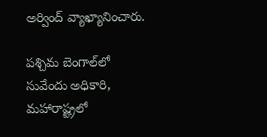అర్వింద్ వ్యాఖ్యానించారు.

పశ్చిమ బెంగాల్‌లో సువేందు అధికారి, మహారాష్ట్రలో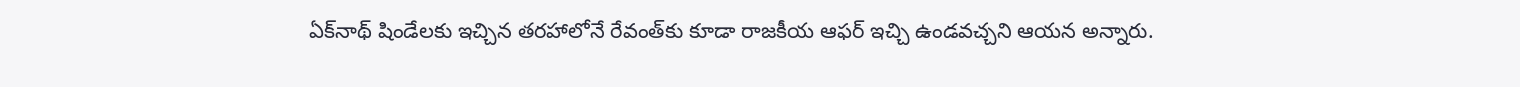ఏక్‌నాథ్ షిండేలకు ఇచ్చిన తరహాలోనే రేవంత్‌కు కూడా రాజకీయ ఆఫర్ ఇచ్చి ఉండవచ్చని ఆయన అన్నారు.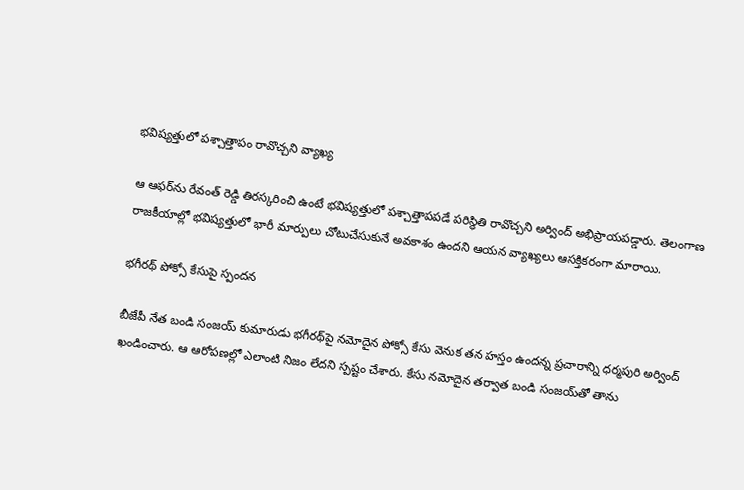భవిష్యత్తులో పశ్చాత్తాపం రావొచ్చని వ్యాఖ్య

ఆ ఆఫర్‌ను రేవంత్ రెడ్డి తిరస్కరించి ఉంటే భవిష్యత్తులో పశ్చాత్తాపపడే పరిస్థితి రావొచ్చని అర్వింద్ అభిప్రాయపడ్డారు. తెలంగాణ రాజకీయాల్లో భవిష్యత్తులో భారీ మార్పులు చోటుచేసుకునే అవకాశం ఉందని ఆయన వ్యాఖ్యలు ఆసక్తికరంగా మారాయి.

భగీరథ్ పోక్సో కేసుపై స్పందన

బీజేపీ నేత బండి సంజయ్ కుమారుడు భగీరథ్‌పై నమోదైన పోక్సో కేసు వెనుక తన హస్తం ఉందన్న ప్రచారాన్ని ధర్మపురి అర్వింద్ ఖండించారు. ఆ ఆరోపణల్లో ఎలాంటి నిజం లేదని స్పష్టం చేశారు. కేసు నమోదైన తర్వాత బండి సంజయ్‌తో తాను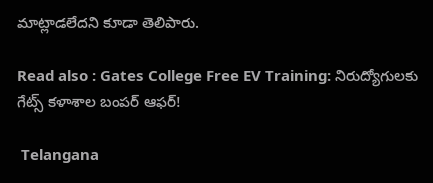మాట్లాడలేదని కూడా తెలిపారు.

Read also : Gates College Free EV Training: నిరుద్యోగులకు గేట్స్ కళాశాల బంపర్ ఆఫర్!

 Telangana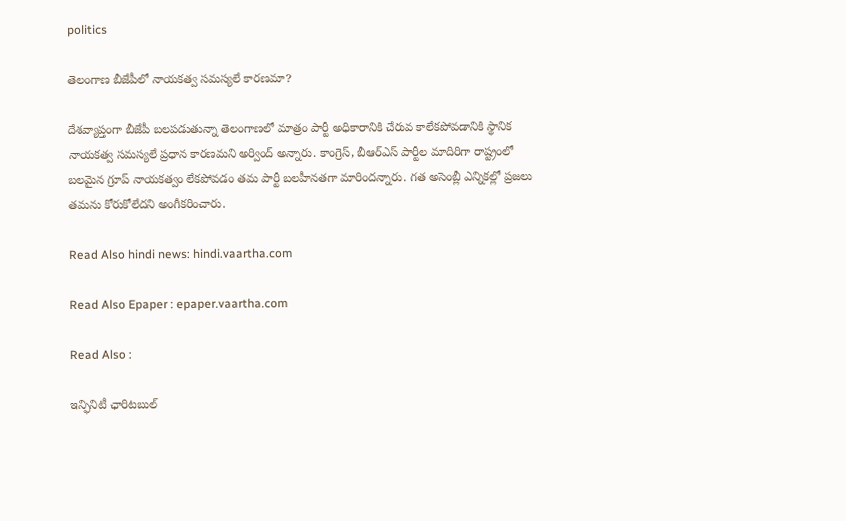politics

తెలంగాణ బీజేపీలో నాయకత్వ సమస్యలే కారణమా?

దేశవ్యాప్తంగా బీజేపీ బలపడుతున్నా తెలంగాణలో మాత్రం పార్టీ అధికారానికి చేరువ కాలేకపోవడానికి స్థానిక నాయకత్వ సమస్యలే ప్రధాన కారణమని అర్వింద్ అన్నారు. కాంగ్రెస్, బీఆర్ఎస్ పార్టీల మాదిరిగా రాష్ట్రంలో బలమైన గ్రూప్ నాయకత్వం లేకపోవడం తమ పార్టీ బలహీనతగా మారిందన్నారు. గత అసెంబ్లీ ఎన్నికల్లో ప్రజలు తమను కోరుకోలేదని అంగీకరించారు.

Read Also hindi news: hindi.vaartha.com

Read Also Epaper : epaper.vaartha.com

Read Also :

ఇన్ఫినిటీ ఛారిటబుల్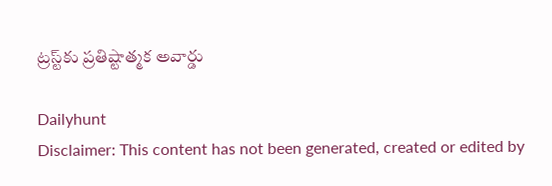ట్రస్ట్‌కు ప్రతిష్టాత్మక అవార్డు

Dailyhunt
Disclaimer: This content has not been generated, created or edited by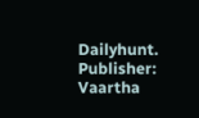Dailyhunt. Publisher: Vaartha